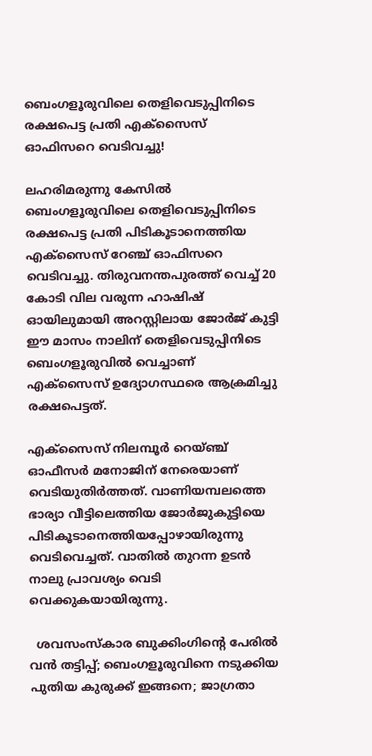ബെംഗളൂരുവിലെ തെളിവെടുപ്പിനിടെ രക്ഷപെട്ട പ്രതി എക്സൈസ് ഓഫിസറെ വെടിവച്ചു!

ലഹരിമരുന്നു കേസില്‍ ബെംഗളൂരുവിലെ തെളിവെടുപ്പിനിടെ രക്ഷപെട്ട പ്രതി പിടികൂടാനെത്തിയ എക്സൈസ് റേഞ്ച് ഓഫിസറെ വെടിവച്ചു. തിരുവനന്തപുരത്ത് വെച്ച് 20 കോടി വില വരുന്ന ഹാഷിഷ് ഓയിലുമായി അറസ്റ്റിലായ ജോർജ് കുട്ടി ഈ മാസം നാലിന് തെളിവെടുപ്പിനിടെ ബെംഗളൂരുവിൽ വെച്ചാണ് എക്സൈസ് ഉദ്യോഗസ്ഥരെ ആക്രമിച്ചു രക്ഷപെട്ടത്.

എക്സൈസ് നിലമ്പൂർ റെയ്ഞ്ച് ഓഫീസർ മനോജിന് നേരെയാണ്  വെടിയുതിര്‍ത്തത്. വാണിയമ്പലത്തെ ഭാര്യാ വീട്ടിലെത്തിയ ജോര്‍ജുകുട്ടിയെ പിടികൂടാനെത്തിയപ്പോഴായിരുന്നു വെടിവെച്ചത്. വാതിൽ തുറന്ന ഉടൻ നാലു പ്രാവശ്യം വെടി വെക്കുകയായിരുന്നു.

  ശവസംസ്കാര ബുക്കിംഗിന്റെ പേരിൽ വൻ തട്ടിപ്പ്; ബെംഗളൂരുവിനെ നടുക്കിയ പുതിയ കുരുക്ക് ഇങ്ങനെ; ജാഗ്രതാ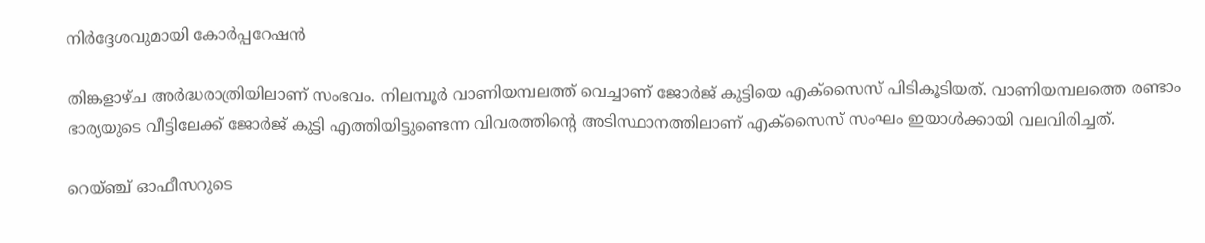നിർദ്ദേശവുമായി കോർപ്പറേഷൻ

തിങ്കളാഴ്ച അർദ്ധരാത്രിയിലാണ് സംഭവം. നിലമ്പൂർ വാണിയമ്പലത്ത് വെച്ചാണ് ജോർജ് കുട്ടിയെ എക്സൈസ് പിടികൂടിയത്. വാണിയമ്പലത്തെ രണ്ടാം ഭാര്യയുടെ വീട്ടിലേക്ക് ജോർജ് കുട്ടി എത്തിയിട്ടുണ്ടെന്ന വിവരത്തിന്റെ അടിസ്ഥാനത്തിലാണ് എക്സൈസ് സംഘം ഇയാൾക്കായി വലവിരിച്ചത്.

റെയ്ഞ്ച് ഓഫീസറുടെ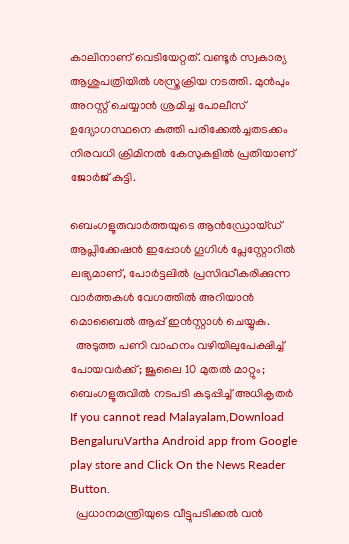കാലിനാണ് വെടിയേറ്റത്. വണ്ടൂർ സ്വകാര്യ ആശുപത്രിയിൽ ശസ്ത്രക്രിയ നടത്തി. മുൻപും അറസ്റ്റ് ചെയ്യാൻ ശ്രമിച്ച പോലീസ് ഉദ്യോഗസ്ഥനെ കുത്തി പരിക്കേൽച്ചതടക്കം നിരവധി ക്രിമിനൽ കേസുകളിൽ പ്രതിയാണ് ജോർജ് കുട്ടി.

ബെംഗളൂരുവാർത്തയുടെ ആൻഡ്രോയ്ഡ് ആപ്ലിക്കേഷൻ ഇപ്പോൾ ഗൂഗിൾ പ്ലേസ്റ്റോറിൽ ലഭ്യമാണ്, പോർട്ടലിൽ പ്രസിദ്ധീകരിക്കുന്ന വാർത്തകൾ വേഗത്തിൽ അറിയാൻ മൊബൈൽ ആപ്പ് ഇൻസ്റ്റാൾ ചെയ്യുക.
  അടുത്ത പണി വാഹനം വഴിയിലുപേക്ഷിച്ച് പോയവർക്ക്; ജൂലൈ 10 മുതൽ മാറ്റും; ബെംഗളൂരുവിൽ നടപടി കടുപ്പിച്ച് അധികൃതർ
If you cannot read Malayalam,Download BengaluruVartha Android app from Google play store and Click On the News Reader Button.
  പ്രധാനമന്ത്രിയുടെ വീട്ടുപടിക്കൽ വൻ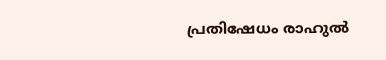പ്രതിഷേധം രാഹുൽ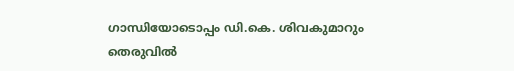ഗാന്ധിയോടൊപ്പം ഡി.കെ. ശിവകുമാറും തെരുവിൽ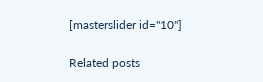[masterslider id="10"]

Related posts